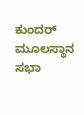ಕುಂದರ್ ಮೂಲಸ್ಥಾನ ಸಭಾ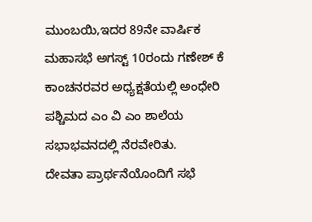ಮುಂಬಯಿ,ಇದರ 89ನೇ ವಾರ್ಷಿಕ ಮಹಾಸಭೆ ಅಗಸ್ಟ್ 10ರಂದು ಗಣೇಶ್ ಕೆ ಕಾಂಚನರವರ ಅಧ್ಯಕ್ಷತೆಯಲ್ಲಿ ಅಂಧೇರಿ ಪಶ್ಚಿಮದ ಎಂ ವಿ ಎಂ ಶಾಲೆಯ ಸಭಾಭವನದಲ್ಲಿ ನೆರವೇರಿತು.
ದೇವತಾ ಪ್ರಾರ್ಥನೆಯೊಂದಿಗೆ ಸಭೆ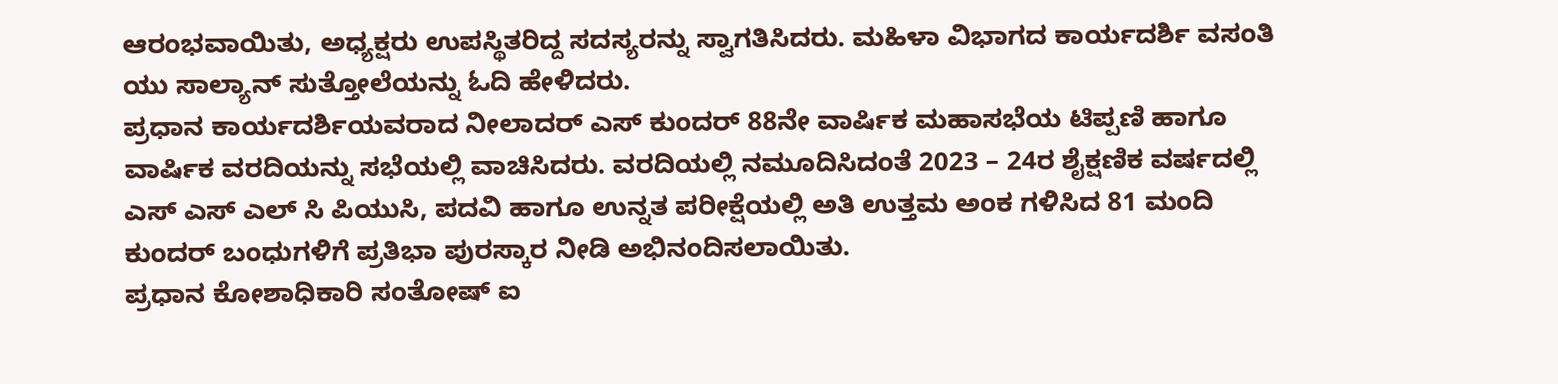ಆರಂಭವಾಯಿತು, ಅಧ್ಯಕ್ಷರು ಉಪಸ್ಥಿತರಿದ್ದ ಸದಸ್ಯರನ್ನು ಸ್ವಾಗತಿಸಿದರು. ಮಹಿಳಾ ವಿಭಾಗದ ಕಾರ್ಯದರ್ಶಿ ವಸಂತಿ ಯು ಸಾಲ್ಯಾನ್ ಸುತ್ತೋಲೆಯನ್ನು ಓದಿ ಹೇಳಿದರು.
ಪ್ರಧಾನ ಕಾರ್ಯದರ್ಶಿಯವರಾದ ನೀಲಾದರ್ ಎಸ್ ಕುಂದರ್ 88ನೇ ವಾರ್ಷಿಕ ಮಹಾಸಭೆಯ ಟಿಪ್ಪಣಿ ಹಾಗೂ ವಾರ್ಷಿಕ ವರದಿಯನ್ನು ಸಭೆಯಲ್ಲಿ ವಾಚಿಸಿದರು. ವರದಿಯಲ್ಲಿ ನಮೂದಿಸಿದಂತೆ 2023 – 24ರ ಶೈಕ್ಷಣಿಕ ವರ್ಷದಲ್ಲಿ ಎಸ್ ಎಸ್ ಎಲ್ ಸಿ ಪಿಯುಸಿ, ಪದವಿ ಹಾಗೂ ಉನ್ನತ ಪರೀಕ್ಷೆಯಲ್ಲಿ ಅತಿ ಉತ್ತಮ ಅಂಕ ಗಳಿಸಿದ 81 ಮಂದಿ ಕುಂದರ್ ಬಂಧುಗಳಿಗೆ ಪ್ರತಿಭಾ ಪುರಸ್ಕಾರ ನೀಡಿ ಅಭಿನಂದಿಸಲಾಯಿತು.
ಪ್ರಧಾನ ಕೋಶಾಧಿಕಾರಿ ಸಂತೋಷ್ ಐ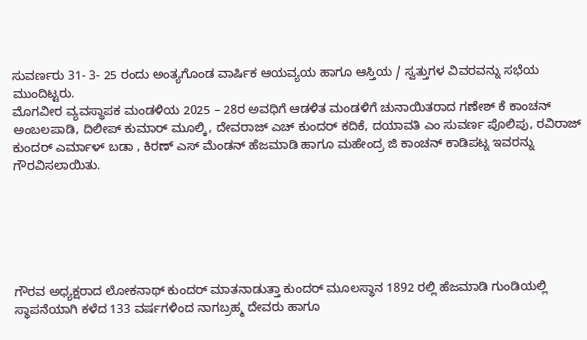ಸುವರ್ಣರು 31- 3- 25 ರಂದು ಅಂತ್ಯಗೊಂಡ ವಾರ್ಷಿಕ ಆಯವ್ಯಯ ಹಾಗೂ ಆಸ್ತಿಯ / ಸ್ವತ್ತುಗಳ ವಿವರವನ್ನು ಸಭೆಯ ಮುಂದಿಟ್ಟರು.
ಮೊಗವೀರ ವ್ಯವಸ್ಥಾಪಕ ಮಂಡಳಿಯ 2025 – 28ರ ಅವಧಿಗೆ ಆಡಳಿತ ಮಂಡಳಿಗೆ ಚುನಾಯಿತರಾದ ಗಣೇಶ್ ಕೆ ಕಾಂಚನ್ ಅಂಬಲಪಾಡಿ, ದಿಲೀಪ್ ಕುಮಾರ್ ಮೂಲ್ಕಿ, ದೇವರಾಜ್ ಎಚ್ ಕುಂದರ್ ಕದಿಕೆ, ದಯಾವತಿ ಎಂ ಸುವರ್ಣ ಪೊಲಿಪು, ರವಿರಾಜ್ ಕುಂದರ್ ಎರ್ಮಾಳ್ ಬಡಾ , ಕಿರಣ್ ಎಸ್ ಮೆಂಡನ್ ಹೆಜಮಾಡಿ ಹಾಗೂ ಮಹೇಂದ್ರ ಜಿ ಕಾಂಚನ್ ಕಾಡಿಪಟ್ನ ಇವರನ್ನು ಗೌರವಿಸಲಾಯಿತು.






ಗೌರವ ಅಧ್ಯಕ್ಷರಾದ ಲೋಕನಾಥ್ ಕುಂದರ್ ಮಾತನಾಡುತ್ತಾ ಕುಂದರ್ ಮೂಲಸ್ಥಾನ 1892 ರಲ್ಲಿ ಹೆಜಮಾಡಿ ಗುಂಡಿಯಲ್ಲಿ ಸ್ಥಾಪನೆಯಾಗಿ ಕಳೆದ 133 ವರ್ಷಗಳಿಂದ ನಾಗಬ್ರಹ್ಮ ದೇವರು ಹಾಗೂ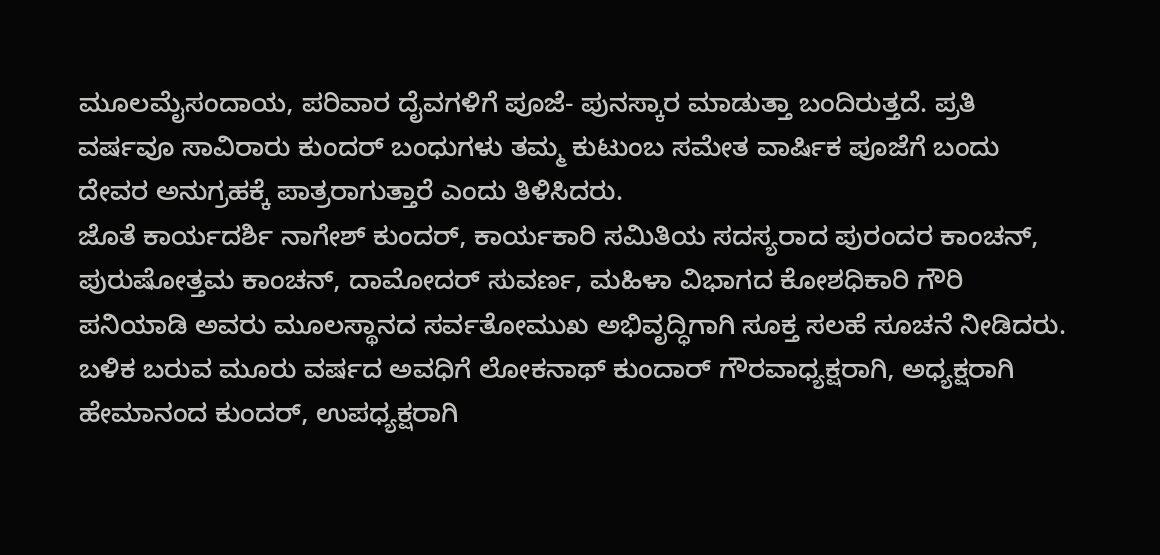ಮೂಲಮೈಸಂದಾಯ, ಪರಿವಾರ ದೈವಗಳಿಗೆ ಪೂಜೆ- ಪುನಸ್ಕಾರ ಮಾಡುತ್ತಾ ಬಂದಿರುತ್ತದೆ. ಪ್ರತಿ ವರ್ಷವೂ ಸಾವಿರಾರು ಕುಂದರ್ ಬಂಧುಗಳು ತಮ್ಮ ಕುಟುಂಬ ಸಮೇತ ವಾರ್ಷಿಕ ಪೂಜೆಗೆ ಬಂದು ದೇವರ ಅನುಗ್ರಹಕ್ಕೆ ಪಾತ್ರರಾಗುತ್ತಾರೆ ಎಂದು ತಿಳಿಸಿದರು.
ಜೊತೆ ಕಾರ್ಯದರ್ಶಿ ನಾಗೇಶ್ ಕುಂದರ್, ಕಾರ್ಯಕಾರಿ ಸಮಿತಿಯ ಸದಸ್ಯರಾದ ಪುರಂದರ ಕಾಂಚನ್, ಪುರುಷೋತ್ತಮ ಕಾಂಚನ್, ದಾಮೋದರ್ ಸುವರ್ಣ, ಮಹಿಳಾ ವಿಭಾಗದ ಕೋಶಧಿಕಾರಿ ಗೌರಿ ಪನಿಯಾಡಿ ಅವರು ಮೂಲಸ್ಥಾನದ ಸರ್ವತೋಮುಖ ಅಭಿವೃದ್ಧಿಗಾಗಿ ಸೂಕ್ತ ಸಲಹೆ ಸೂಚನೆ ನೀಡಿದರು.
ಬಳಿಕ ಬರುವ ಮೂರು ವರ್ಷದ ಅವಧಿಗೆ ಲೋಕನಾಥ್ ಕುಂದಾರ್ ಗೌರವಾಧ್ಯಕ್ಷರಾಗಿ, ಅಧ್ಯಕ್ಷರಾಗಿ ಹೇಮಾನಂದ ಕುಂದರ್, ಉಪಧ್ಯಕ್ಷರಾಗಿ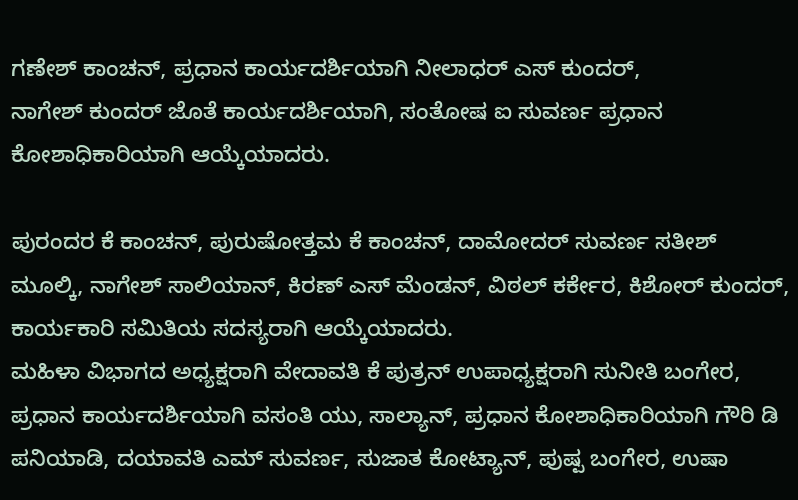ಗಣೇಶ್ ಕಾಂಚನ್, ಪ್ರಧಾನ ಕಾರ್ಯದರ್ಶಿಯಾಗಿ ನೀಲಾಧರ್ ಎಸ್ ಕುಂದರ್,
ನಾಗೇಶ್ ಕುಂದರ್ ಜೊತೆ ಕಾರ್ಯದರ್ಶಿಯಾಗಿ, ಸಂತೋಷ ಐ ಸುವರ್ಣ ಪ್ರಧಾನ ಕೋಶಾಧಿಕಾರಿಯಾಗಿ ಆಯ್ಕೆಯಾದರು.

ಪುರಂದರ ಕೆ ಕಾಂಚನ್, ಪುರುಷೋತ್ತಮ ಕೆ ಕಾಂಚನ್, ದಾಮೋದರ್ ಸುವರ್ಣ ಸತೀಶ್ ಮೂಲ್ಕಿ, ನಾಗೇಶ್ ಸಾಲಿಯಾನ್, ಕಿರಣ್ ಎಸ್ ಮೆಂಡನ್, ವಿಠಲ್ ಕರ್ಕೇರ, ಕಿಶೋರ್ ಕುಂದರ್, ಕಾರ್ಯಕಾರಿ ಸಮಿತಿಯ ಸದಸ್ಯರಾಗಿ ಆಯ್ಕೆಯಾದರು.
ಮಹಿಳಾ ವಿಭಾಗದ ಅಧ್ಯಕ್ಷರಾಗಿ ವೇದಾವತಿ ಕೆ ಪುತ್ರನ್ ಉಪಾಧ್ಯಕ್ಷರಾಗಿ ಸುನೀತಿ ಬಂಗೇರ, ಪ್ರಧಾನ ಕಾರ್ಯದರ್ಶಿಯಾಗಿ ವಸಂತಿ ಯು, ಸಾಲ್ಯಾನ್, ಪ್ರಧಾನ ಕೋಶಾಧಿಕಾರಿಯಾಗಿ ಗೌರಿ ಡಿ ಪನಿಯಾಡಿ, ದಯಾವತಿ ಎಮ್ ಸುವರ್ಣ, ಸುಜಾತ ಕೋಟ್ಯಾನ್, ಪುಷ್ಪ ಬಂಗೇರ, ಉಷಾ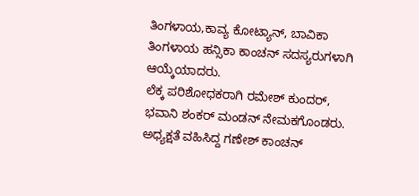ತಿಂಗಳಾಯ,ಕಾವ್ಯ ಕೋಟ್ಯಾನ್, ಬಾವಿಕಾ ತಿಂಗಳಾಯ ಹನ್ಸಿಕಾ ಕಾಂಚನ್ ಸದಸ್ಯರುಗಳಾಗಿ ಆಯ್ಕೆಯಾದರು.
ಲೆಕ್ಕ ಪರಿಶೋಧಕರಾಗಿ ರಮೇಶ್ ಕುಂದರ್, ಭವಾನಿ ಶಂಕರ್ ಮಂಡನ್ ನೇಮಕಗೊಂಡರು.
ಅಧ್ಯಕ್ಷತೆ ವಹಿಸಿದ್ದ ಗಣೇಶ್ ಕಾಂಚನ್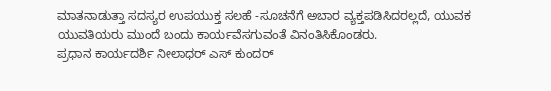ಮಾತನಾಡುತ್ತಾ ಸದಸ್ಯರ ಉಪಯುಕ್ತ ಸಲಹೆ -ಸೂಚನೆಗೆ ಅಬಾರ ವ್ಯಕ್ತಪಡಿಸಿದರಲ್ಲದೆ, ಯುವಕ ಯುವತಿಯರು ಮುಂದೆ ಬಂದು ಕಾರ್ಯವೆಸಗುವಂತೆ ವಿನಂತಿಸಿಕೊಂಡರು.
ಪ್ರಧಾನ ಕಾರ್ಯದರ್ಶಿ ನೀಲಾಧರ್ ಎಸ್ ಕುಂದರ್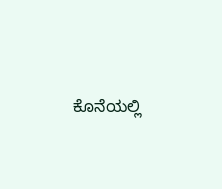ಕೊನೆಯಲ್ಲಿ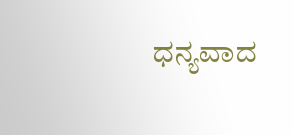ಧನ್ಯವಾದ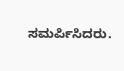ಸಮರ್ಪಿಸಿದರು.